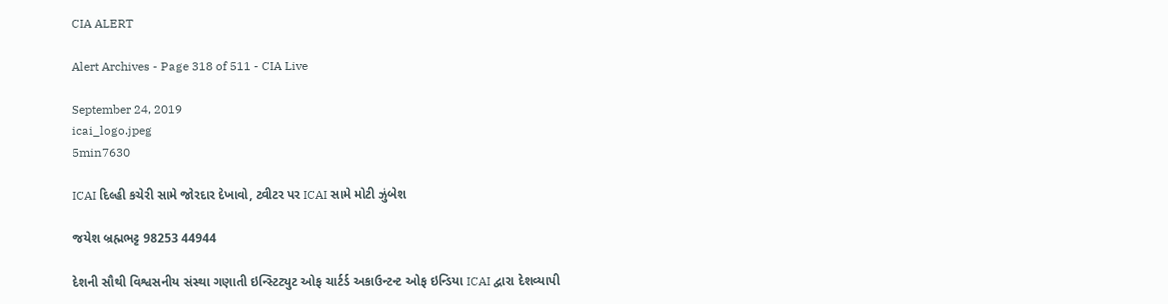CIA ALERT

Alert Archives - Page 318 of 511 - CIA Live

September 24, 2019
icai_logo.jpeg
5min7630

ICAI દિલ્હી કચેરી સામે જોરદાર દેખાવો, ટ્વીટર પર ICAI સામે મોટી ઝુંબેશ

જયેશ બ્રહ્મભટ્ટ 98253 44944

દેશની સૌથી વિશ્વસનીય સંસ્થા ગણાતી ઇન્સ્ટિટ્યુટ ઓફ ચાર્ટર્ડ અકાઉન્ટન્ટ ઓફ ઇન્ડિયા ICAI દ્વારા દેશવ્યાપી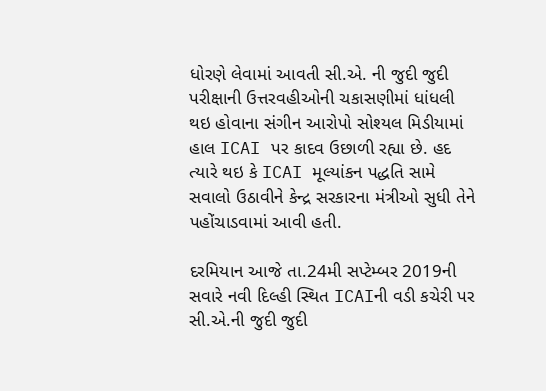ધોરણે લેવામાં આવતી સી.એ. ની જુદી જુદી પરીક્ષાની ઉત્તરવહીઓની ચકાસણીમાં ધાંધલી થઇ હોવાના સંગીન આરોપો સોશ્યલ મિડીયામાં હાલ ICAI પર કાદવ ઉછાળી રહ્યા છે. હદ ત્યારે થઇ કે ICAI મૂલ્યાંકન પદ્ધતિ સામે સવાલો ઉઠાવીને કેન્દ્ર સરકારના મંત્રીઓ સુધી તેને પહોંચાડવામાં આવી હતી.

દરમિયાન આજે તા.24મી સપ્ટેમ્બર 2019ની સવારે નવી દિલ્હી સ્થિત ICAIની વડી કચેરી પર સી.એ.ની જુદી જુદી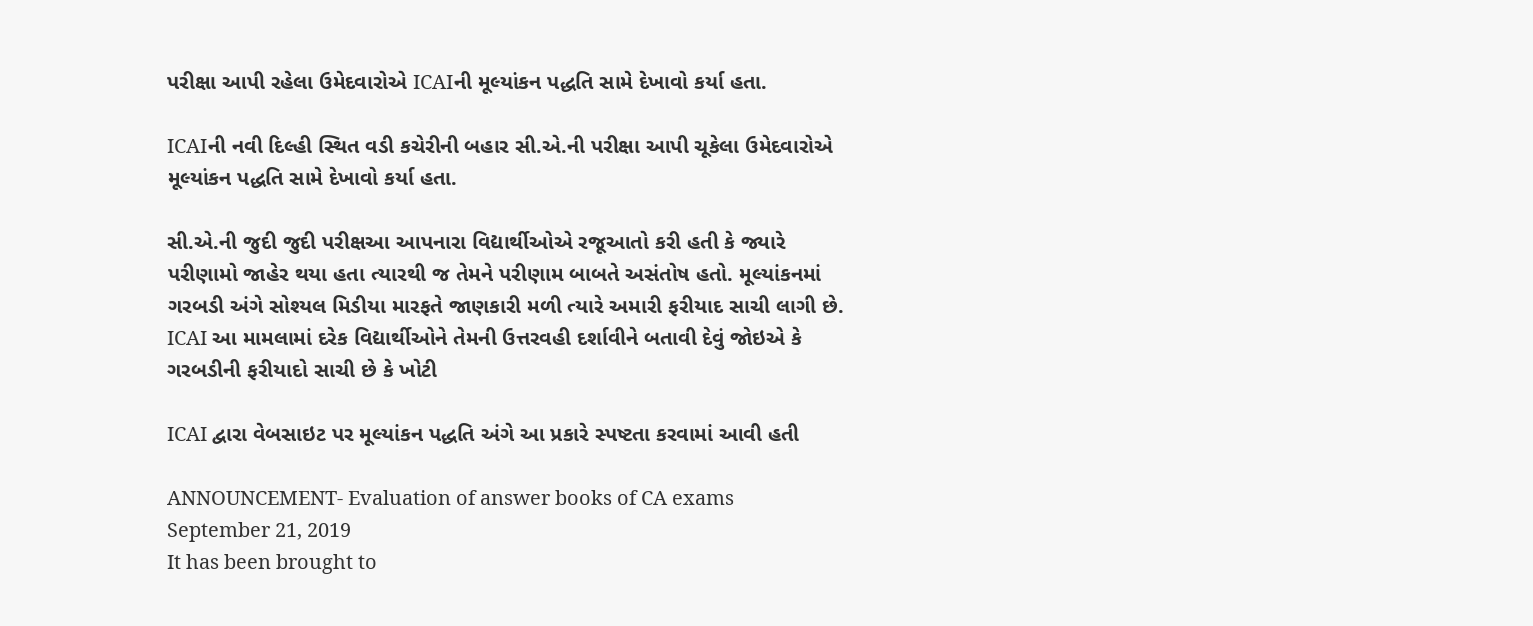પરીક્ષા આપી રહેલા ઉમેદવારોએ ICAIની મૂલ્યાંકન પદ્ધતિ સામે દેખાવો કર્યા હતા.

ICAIની નવી દિલ્હી સ્થિત વડી કચેરીની બહાર સી.એ.ની પરીક્ષા આપી ચૂકેલા ઉમેદવારોએ મૂલ્યાંકન પદ્ધતિ સામે દેખાવો કર્યા હતા.

સી.એ.ની જુદી જુદી પરીક્ષઆ આપનારા વિદ્યાર્થીઓએ રજૂઆતો કરી હતી કે જ્યારે પરીણામો જાહેર થયા હતા ત્યારથી જ તેમને પરીણામ બાબતે અસંતોષ હતો. મૂલ્યાંકનમાં ગરબડી અંગે સોશ્યલ મિડીયા મારફતે જાણકારી મળી ત્યારે અમારી ફરીયાદ સાચી લાગી છે. ICAI આ મામલામાં દરેક વિદ્યાર્થીઓને તેમની ઉત્તરવહી દર્શાવીને બતાવી દેવું જોઇએ કે ગરબડીની ફરીયાદો સાચી છે કે ખોટી

ICAI દ્વારા વેબસાઇટ પર મૂલ્યાંકન પદ્ધતિ અંગે આ પ્રકારે સ્પષ્ટતા કરવામાં આવી હતી

ANNOUNCEMENT- Evaluation of answer books of CA exams
September 21, 2019
It has been brought to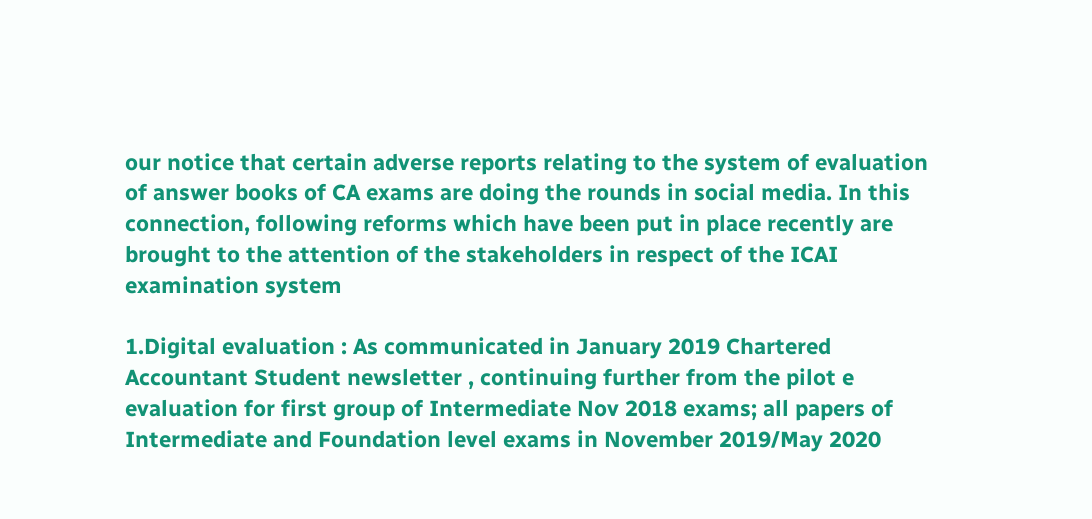our notice that certain adverse reports relating to the system of evaluation of answer books of CA exams are doing the rounds in social media. In this connection, following reforms which have been put in place recently are brought to the attention of the stakeholders in respect of the ICAI examination system

1.Digital evaluation : As communicated in January 2019 Chartered Accountant Student newsletter , continuing further from the pilot e evaluation for first group of Intermediate Nov 2018 exams; all papers of Intermediate and Foundation level exams in November 2019/May 2020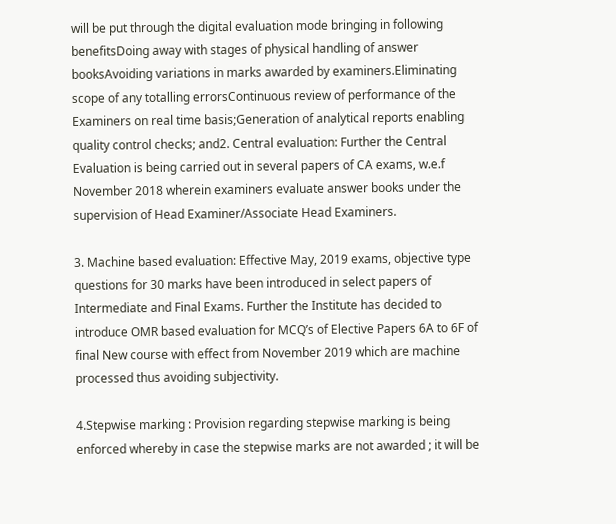will be put through the digital evaluation mode bringing in following benefitsDoing away with stages of physical handling of answer booksAvoiding variations in marks awarded by examiners.Eliminating scope of any totalling errorsContinuous review of performance of the Examiners on real time basis;Generation of analytical reports enabling quality control checks; and2. Central evaluation: Further the Central Evaluation is being carried out in several papers of CA exams, w.e.f November 2018 wherein examiners evaluate answer books under the supervision of Head Examiner/Associate Head Examiners.

3. Machine based evaluation: Effective May, 2019 exams, objective type questions for 30 marks have been introduced in select papers of Intermediate and Final Exams. Further the Institute has decided to introduce OMR based evaluation for MCQ’s of Elective Papers 6A to 6F of final New course with effect from November 2019 which are machine processed thus avoiding subjectivity.

4.Stepwise marking : Provision regarding stepwise marking is being enforced whereby in case the stepwise marks are not awarded ; it will be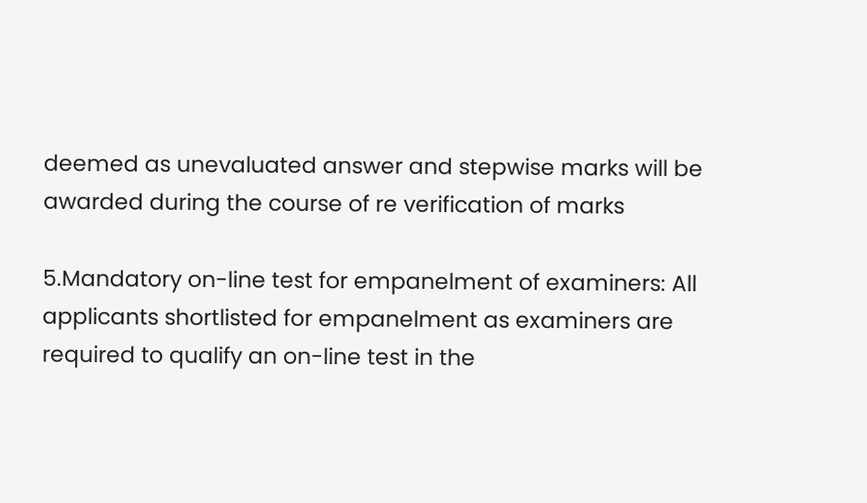deemed as unevaluated answer and stepwise marks will be awarded during the course of re verification of marks

5.Mandatory on-line test for empanelment of examiners: All applicants shortlisted for empanelment as examiners are required to qualify an on-line test in the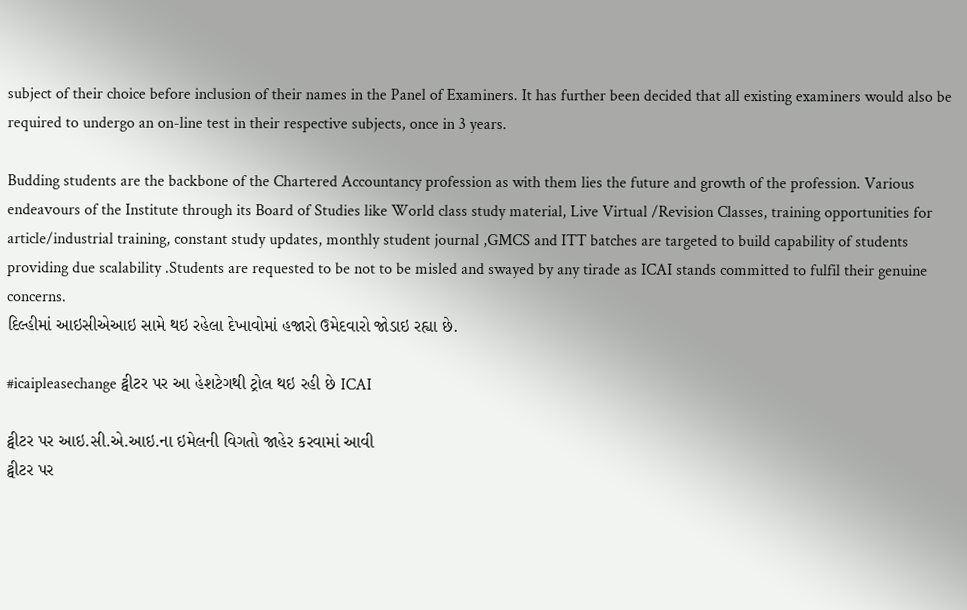subject of their choice before inclusion of their names in the Panel of Examiners. It has further been decided that all existing examiners would also be required to undergo an on-line test in their respective subjects, once in 3 years.

Budding students are the backbone of the Chartered Accountancy profession as with them lies the future and growth of the profession. Various endeavours of the Institute through its Board of Studies like World class study material, Live Virtual /Revision Classes, training opportunities for article/industrial training, constant study updates, monthly student journal ,GMCS and ITT batches are targeted to build capability of students providing due scalability .Students are requested to be not to be misled and swayed by any tirade as ICAI stands committed to fulfil their genuine concerns.
દિલ્હીમાં આઇસીએઆઇ સામે થઇ રહેલા દેખાવોમાં હજારો ઉમેદવારો જોડાઇ રહ્યા છે.

#icaipleasechange ટ્વીટર પર આ હેશટેગથી ટ્રોલ થઇ રહી છે ICAI

ટ્વીટર પર આઇ.સી.એ.આઇ.ના ઇમેલની વિગતો જાહેર કરવામાં આવી
ટ્વીટર પર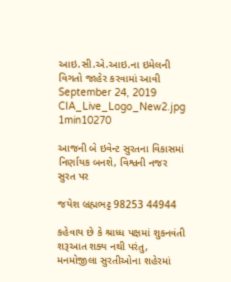આઇ.સી.એ.આઇ.ના ઇમેલની વિગતો જાહેર કરવામાં આવી
September 24, 2019
CIA_Live_Logo_New2.jpg
1min10270

આજની બે ઇવેન્ટ સુરતના વિકાસમાં નિર્ણાયક બનશે, વિશ્વની નજર સુરત પર

જયેશ બ્રહ્મભટ્ટ 98253 44944

કહેવાય છે કે શ્રાધ્ધ પક્ષમાં શુકનવંતી શરૂઆત શક્ય નથી પરંતુ, મનમોજીલા સુરતીઓના શહેરમાં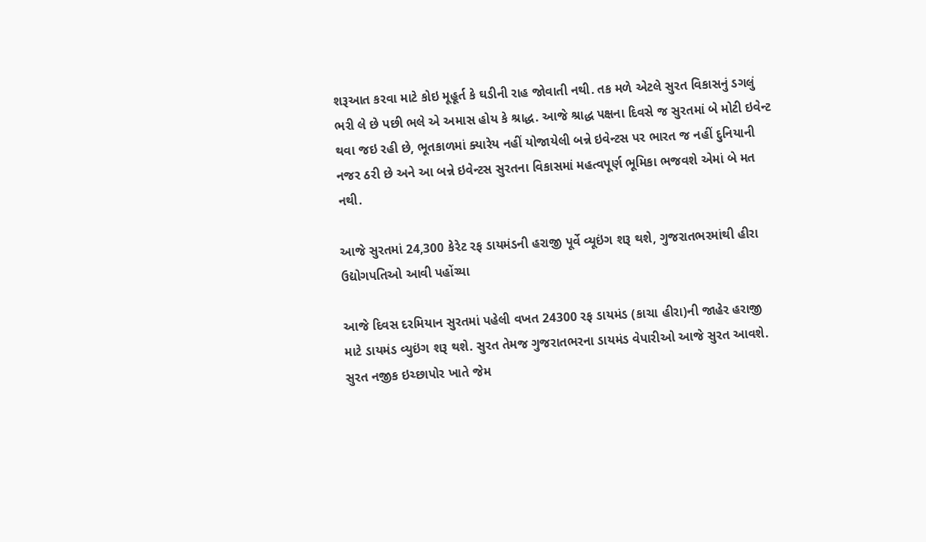શરૂઆત કરવા માટે કોઇ મૂહૂર્ત કે ઘડીની રાહ જોવાતી નથી. તક મળે એટલે સુરત વિકાસનું ડગલું ભરી લે છે પછી ભલે એ અમાસ હોય કે શ્રાદ્ધ. આજે શ્રાદ્ધ પક્ષના દિવસે જ સુરતમાં બે મોટી ઇવેન્ટ થવા જઇ રહી છે, ભૂતકાળમાં ક્યારેય નહીં યોજાયેલી બન્ને ઇવેન્ટસ પર ભારત જ નહીં દુનિયાની નજર ઠરી છે અને આ બન્ને ઇવેન્ટસ સુરતના વિકાસમાં મહત્વપૂર્ણ ભૂમિકા ભજવશે એમાં બે મત નથી.

આજે સુરતમાં 24,300 કેરેટ રફ ડાયમંડની હરાજી પૂર્વે વ્યૂઇંગ શરૂ થશે, ગુજરાતભરમાંથી હીરા ઉદ્યોગપતિઓ આવી પહોંચ્યા

આજે દિવસ દરમિયાન સુરતમાં પહેલી વખત 24300 રફ ડાયમંડ (કાચા હીરા)ની જાહેર હરાજી માટે ડાયમંડ વ્યુઇંગ શરૂ થશે. સુરત તેમજ ગુજરાતભરના ડાયમંડ વેપારીઓ આજે સુરત આવશે. સુરત નજીક ઇચ્છાપોર ખાતે જેમ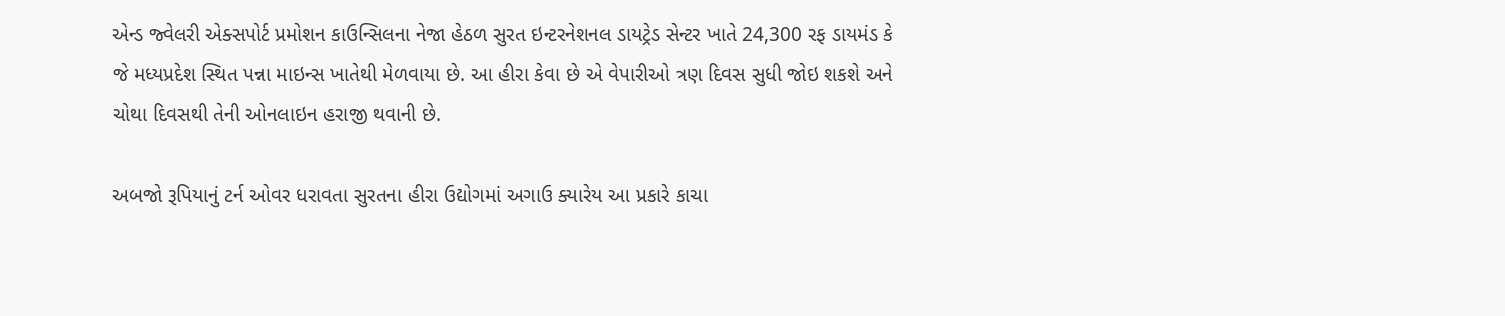એન્ડ જ્વેલરી એક્સપોર્ટ પ્રમોશન કાઉન્સિલના નેજા હેઠળ સુરત ઇન્ટરનેશનલ ડાયટ્રેડ સેન્ટર ખાતે 24,300 રફ ડાયમંડ કે જે મધ્યપ્રદેશ સ્થિત પન્ના માઇન્સ ખાતેથી મેળવાયા છે. આ હીરા કેવા છે એ વેપારીઓ ત્રણ દિવસ સુધી જોઇ શકશે અને ચોથા દિવસથી તેની ઓનલાઇન હરાજી થવાની છે.

અબજો રૂપિયાનું ટર્ન ઓવર ધરાવતા સુરતના હીરા ઉદ્યોગમાં અગાઉ ક્યારેય આ પ્રકારે કાચા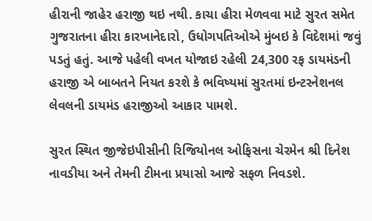હીરાની જાહેર હરાજી થઇ નથી. કાચા હીરા મેળવવા માટે સુરત સમેત ગુજરાતના હીરા કારખાનેદારો, ઉધોગપતિઓએ મુંબઇ કે વિદેશમાં જવું પડતું હતું. આજે પહેલી વખત યોજાઇ રહેલી 24,300 રફ ડાયમંડની હરાજી એ બાબતને નિયત કરશે કે ભવિષ્યમાં સુરતમાં ઇન્ટરનેશનલ લેવલની ડાયમંડ હરાજીઓ આકાર પામશે.

સુરત સ્થિત જીજેઇપીસીની રિજિયોનલ ઓફિસના ચેરમેન શ્રી દિનેશ નાવડીયા અને તેમની ટીમના પ્રયાસો આજે સફળ નિવડશે.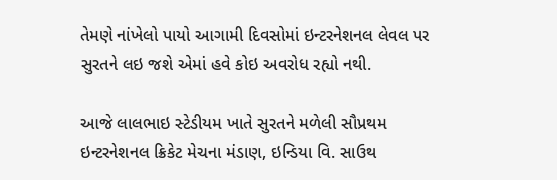તેમણે નાંખેલો પાયો આગામી દિવસોમાં ઇન્ટરનેશનલ લેવલ પર સુરતને લઇ જશે એમાં હવે કોઇ અવરોધ રહ્યો નથી.

આજે લાલભાઇ સ્ટેડીયમ ખાતે સુરતને મળેલી સૌપ્રથમ ઇન્ટરનેશનલ ક્રિકેટ મેચના મંડાણ, ઇન્ડિયા વિ. સાઉથ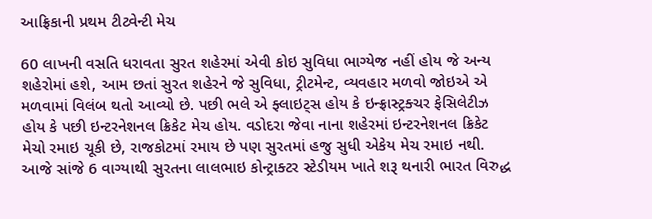આફ્રિકાની પ્રથમ ટીટ્વેન્ટી મેચ

60 લાખની વસતિ ધરાવતા સુરત શહેરમાં એવી કોઇ સુવિધા ભાગ્યેજ નહીં હોય જે અન્ય શહેરોમાં હશે, આમ છતાં સુરત શહેરને જે સુવિધા, ટ્રીટમેન્ટ, વ્યવહાર મળવો જોઇએ એ મળવામાં વિલંબ થતો આવ્યો છે. પછી ભલે એ ફ્લાઇટ્સ હોય કે ઇન્ફ્રાસ્ટ્રક્ચર ફેસિલેટીઝ હોય કે પછી ઇન્ટરનેશનલ ક્રિકેટ મેચ હોય. વડોદરા જેવા નાના શહેરમાં ઇન્ટરનેશનલ ક્રિકેટ મેચો રમાઇ ચૂકી છે, રાજકોટમાં રમાય છે પણ સુરતમાં હજુ સુધી એકેય મેચ રમાઇ નથી. આજે સાંજે 6 વાગ્યાથી સુરતના લાલભાઇ કોન્ટ્રાક્ટર સ્ટેડીયમ ખાતે શરૂ થનારી ભારત વિરુદ્ધ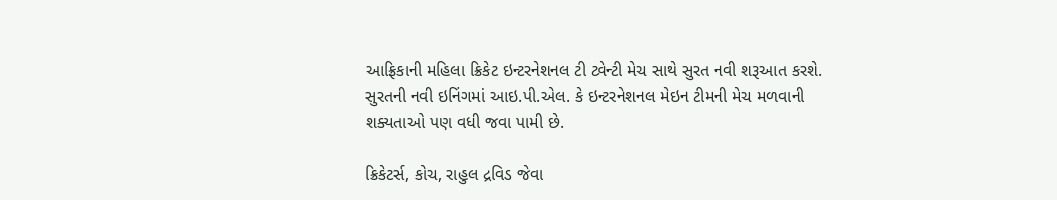આફ્રિકાની મહિલા ક્રિકેટ ઇન્ટરનેશનલ ટી ટ્વેન્ટી મેચ સાથે સુરત નવી શરૂઆત કરશે. સુરતની નવી ઇનિંગમાં આઇ.પી.એલ. કે ઇન્ટરનેશનલ મેઇન ટીમની મેચ મળવાની શક્યતાઓ પણ વધી જવા પામી છે.

ક્રિકેટર્સ, કોચ, રાહુલ દ્રવિડ જેવા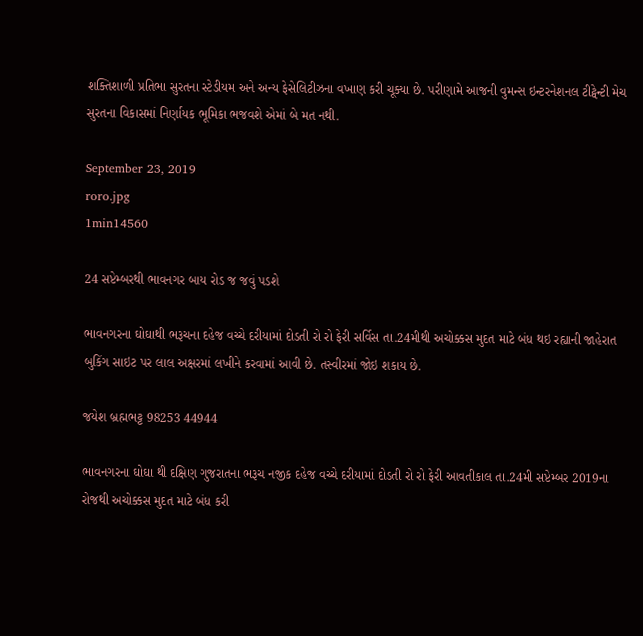શક્તિશાળી પ્રતિભા સુરતના સ્ટેડીયમ અને અન્ય ફેસેલિટીઝના વખાણ કરી ચૂક્યા છે. પરીણામે આજની વુમન્સ ઇન્ટરનેશનલ ટીટ્વેન્ટી મેચ સુરતના વિકાસમાં નિર્ણાયક ભૂમિકા ભજવશે એમાં બે મત નથી.

September 23, 2019
roro.jpg
1min14560

24 સપ્ટેમ્બરથી ભાવનગર બાય રોડ જ જવું પડશે

ભાવનગરના ઘોઘાથી ભરૂચના દહેજ વચ્ચે દરીયામાં દોડતી રો રો ફેરી સર્વિસ તા.24મીથી અચોક્કસ મુદત માટે બંધ થઇ રહ્યાની જાહેરાત બુકિંગ સાઇટ પર લાલ અક્ષરમાં લખીને કરવામાં આવી છે. તસ્વીરમાં જોઇ શકાય છે.

જયેશ બ્રહ્મભટ્ટ 98253 44944

ભાવનગરના ઘોઘા થી દક્ષિણ ગુજરાતના ભરૂચ નજીક દહેજ વચ્ચે દરીયામાં દોડતી રો રો ફેરી આવતીકાલ તા.24મી સપ્ટેમ્બર 2019ના રોજથી અચોક્કસ મુદત માટે બંધ કરી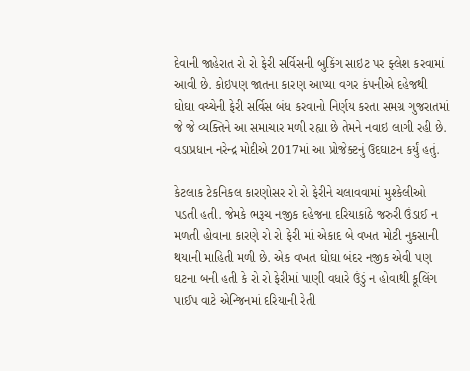દેવાની જાહેરાત રો રો ફેરી સર્વિસની બુકિંગ સાઇટ પર ફ્લેશ કરવામાં આવી છે. કોઇપણ જાતના કારણ આપ્યા વગર કંપનીએ દહેજથી ઘોઘા વચ્ચેની ફેરી સર્વિસ બંધ કરવાનો નિર્ણય કરતા સમગ્ર ગુજરાતમાં જે જે વ્યક્તિને આ સમાચાર મળી રહ્યા છે તેમને નવાઇ લાગી રહી છે. વડાપ્રધાન નરેન્દ્ર મોદીએ 2017માં આ પ્રોજેક્ટનું ઉદઘાટન કર્યું હતું.

કેટલાક ટેકનિકલ કારણોસર રો રો ફેરીને ચલાવવામાં મુશ્કેલીઓ પડતી હતી. જેમકે ભરૂચ નજીક દહેજના દરિયાકાંઠે જરુરી ઉંડાઈ ન મળતી હોવાના કારણે રો રો ફેરી માં એકાદ બે વખત મોટી નુકસાની થયાની માહિતી મળી છે. એક વખત ઘોઘા બંદર નજીક એવી પણ ઘટના બની હતી કે રો રો ફેરીમાં પાણી વધારે ઉંડું ન હોવાથી કૂલિંગ પાઈપ વાટે એન્જિનમાં દરિયાની રેતી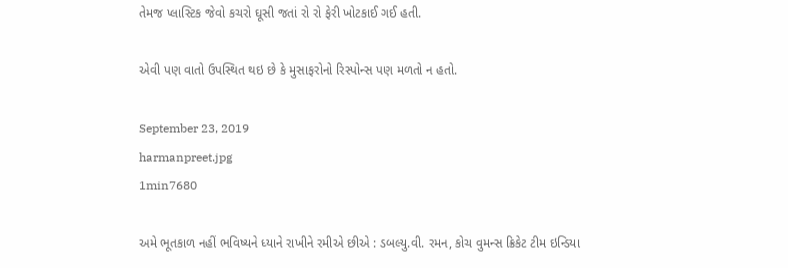તેમજ પ્લાસ્ટિક જેવો કચરો ઘૂસી જતાં રો રો ફેરી ખોટકાઈ ગઈ હતી.

એવી પણ વાતો ઉપસ્થિત થઇ છે કે મુસાફરોનો રિસ્પોન્સ પણ મળતો ન હતો.

September 23, 2019
harmanpreet.jpg
1min7680

અમે ભૂતકાળ નહીં ભવિષ્યને ધ્યાને રાખીને રમીએ છીએ : ડબલ્યુ.વી. રમન, કોચ વુમન્સ ક્રિકેટ ટીમ ઇન્ડિયા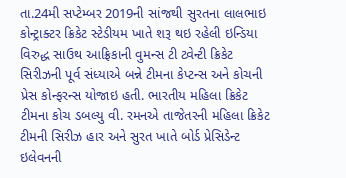તા.24મી સપ્ટેમ્બર 2019ની સાંજથી સુરતના લાલભાઇ કોન્ટ્રાક્ટર ક્રિકેટ સ્ટેડીયમ ખાતે શરૂ થઇ રહેલી ઇન્ડિયા વિરુદ્ધ સાઉથ આફ્રિકાની વુમન્સ ટી ટ્વેન્ટી ક્રિકેટ સિરીઝની પૂર્વ સંધ્યાએ બન્ને ટીમના કેપ્ટન્સ અને કોચની પ્રેસ કોન્ફરન્સ યોજાઇ હતી. ભારતીય મહિલા ક્રિકેટ ટીમના કોચ ડબલ્યુ વી. રમનએ તાજેતરની મહિલા ક્રિકેટ ટીમની સિરીઝ હાર અને સુરત ખાતે બોર્ડ પ્રેસિડેન્ટ ઇલેવનની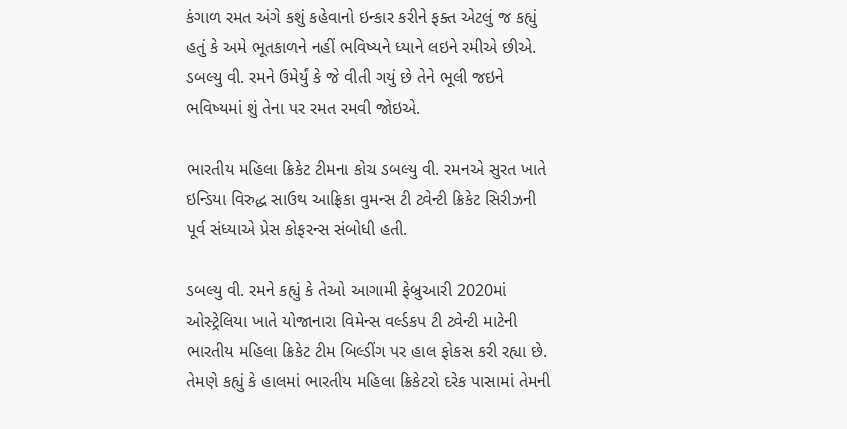કંગાળ રમત અંગે કશું કહેવાનો ઇન્કાર કરીને ફક્ત એટલું જ કહ્યું હતું કે અમે ભૂતકાળને નહીં ભવિષ્યને ધ્યાને લઇને રમીએ છીએ. ડબલ્યુ વી. રમને ઉમેર્યું કે જે વીતી ગયું છે તેને ભૂલી જઇને ભવિષ્યમાં શું તેના પર રમત રમવી જોઇએ.

ભારતીય મહિલા ક્રિકેટ ટીમના કોચ ડબલ્યુ વી. રમનએ સુરત ખાતે ઇન્ડિયા વિરુદ્ધ સાઉથ આફ્રિકા વુમન્સ ટી ટ્વેન્ટી ક્રિકેટ સિરીઝની પૂર્વ સંધ્યાએ પ્રેસ કોફરન્સ સંબોધી હતી.

ડબલ્યુ વી. રમને કહ્યું કે તેઓ આગામી ફેબ્રુઆરી 2020માં ઓસ્ટ્રેલિયા ખાતે યોજાનારા વિમેન્સ વર્લ્ડકપ ટી ટ્વેન્ટી માટેની ભારતીય મહિલા ક્રિકેટ ટીમ બિલ્ડીંગ પર હાલ ફોકસ કરી રહ્યા છે. તેમણે કહ્યું કે હાલમાં ભારતીય મહિલા ક્રિકેટરો દરેક પાસામાં તેમની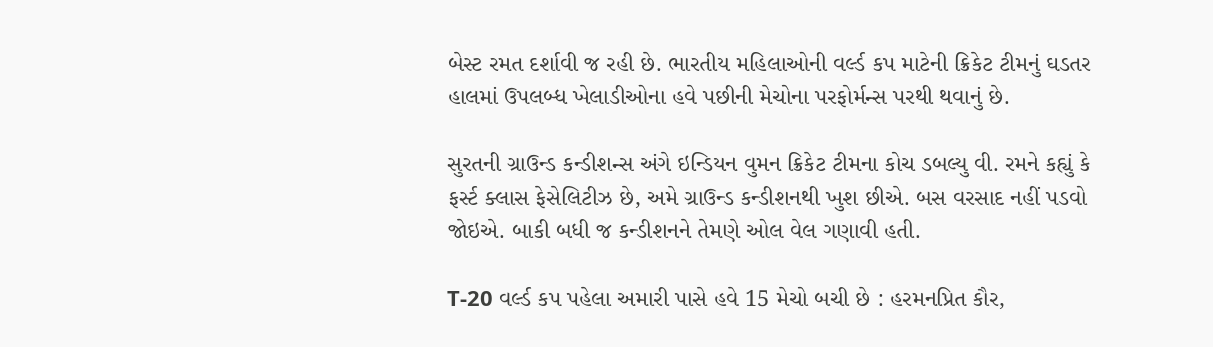બેસ્ટ રમત દર્શાવી જ રહી છે. ભારતીય મહિલાઓની વર્લ્ડ કપ માટેની ક્રિકેટ ટીમનું ઘડતર હાલમાં ઉપલબ્ધ ખેલાડીઓના હવે પછીની મેચોના પરફોર્મન્સ પરથી થવાનું છે.

સુરતની ગ્રાઉન્ડ કન્ડીશન્સ અંગે ઇન્ડિયન વુમન ક્રિકેટ ટીમના કોચ ડબલ્યુ વી. રમને કહ્યું કે ફર્સ્ટ ક્લાસ ફેસેલિટીઝ છે, અમે ગ્રાઉન્ડ કન્ડીશનથી ખુશ છીએ. બસ વરસાદ નહીં પડવો જોઇએ. બાકી બધી જ કન્ડીશનને તેમણે ઓલ વેલ ગણાવી હતી.

T-20 વર્લ્ડ કપ પહેલા અમારી પાસે હવે 15 મેચો બચી છે : હરમનપ્રિત કૌર,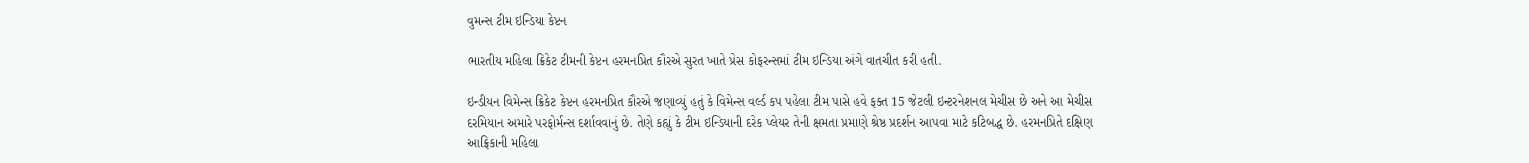વુમન્સ ટીમ ઇન્ડિયા કેપ્ટન

ભારતીય મહિલા ક્રિકેટ ટીમની કેપ્ટન હરમનપ્રિત કૌરએ સુરત ખાતે પ્રેસ કોફરન્સમાં ટીમ ઇન્ડિયા અંગે વાતચીત કરી હતી.

ઇન્ડીયન વિમેન્સ ક્રિકેટ કેપ્ટન હરમનપ્રિત કૌરએ જણાવ્યું હતું કે વિમેન્સ વર્લ્ડ કપ પહેલા ટીમ પાસે હવે ફક્ત 15 જેટલી ઇન્ટરનેશનલ મેચીસ છે અને આ મેચીસ દરમિયાન અમારે પરફોર્મન્સ દર્શાવવાનું છે. તેણે કહ્યું કે ટીમ ઇન્ડિયાની દરેક પ્લેયર તેની ક્ષમતા પ્રમાણે શ્રેષ્ઠ પ્રદર્શન આપવા માટે કટિબદ્ધ છે. હરમનપ્રિતે દક્ષિણ આફ્રિકાની મહિલા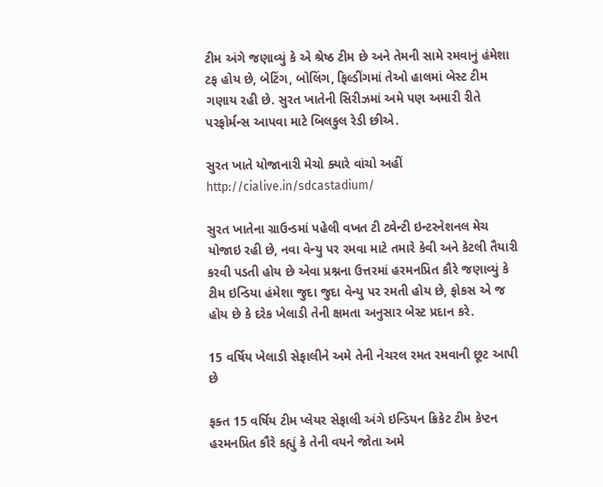ટીમ અંગે જણાવ્યું કે એ શ્રેષ્ઠ ટીમ છે અને તેમની સામે રમવાનું હંમેશા ટફ હોય છે, બેટિંગ, બોલિંગ, ફિલ્ડીંગમાં તેઓ હાલમાં બેસ્ટ ટીમ ગણાય રહી છે. સુરત ખાતેની સિરીઝમાં અમે પણ અમારી રીતે પરફોર્મન્સ આપવા માટે બિલકુલ રેડી છીએ.

સુરત ખાતે યોજાનારી મેચો ક્યારે વાંચો અહીં http://cialive.in/sdcastadium/

સુરત ખાતેના ગ્રાઉન્ડમાં પહેલી વખત ટી ટ્વેન્ટી ઇન્ટરનેશનલ મેચ યોજાઇ રહી છે, નવા વેન્યુ પર રમવા માટે તમારે કેવી અને કેટલી તૈયારી કરવી પડતી હોય છે એવા પ્રશ્નના ઉત્તરમાં હરમનપ્રિત કૌરે જણાવ્યું કે ટીમ ઇન્ડિયા હંમેશા જુદા જુદા વેન્યુ પર રમતી હોય છે, ફોકસ એ જ હોય છે કે દરેક ખેલાડી તેની ક્ષમતા અનુસાર બેસ્ટ પ્રદાન કરે.

15 વર્ષિય ખેલાડી સેફાલીને અમે તેની નેચરલ રમત રમવાની છૂટ આપી છે

ફક્ત 15 વર્ષિય ટીમ પ્લેયર સેફાલી અંગે ઇન્ડિયન ક્રિકેટ ટીમ કેપ્ટન હરમનપ્રિત કૌરે કહ્યું કે તેની વયને જોતા અમે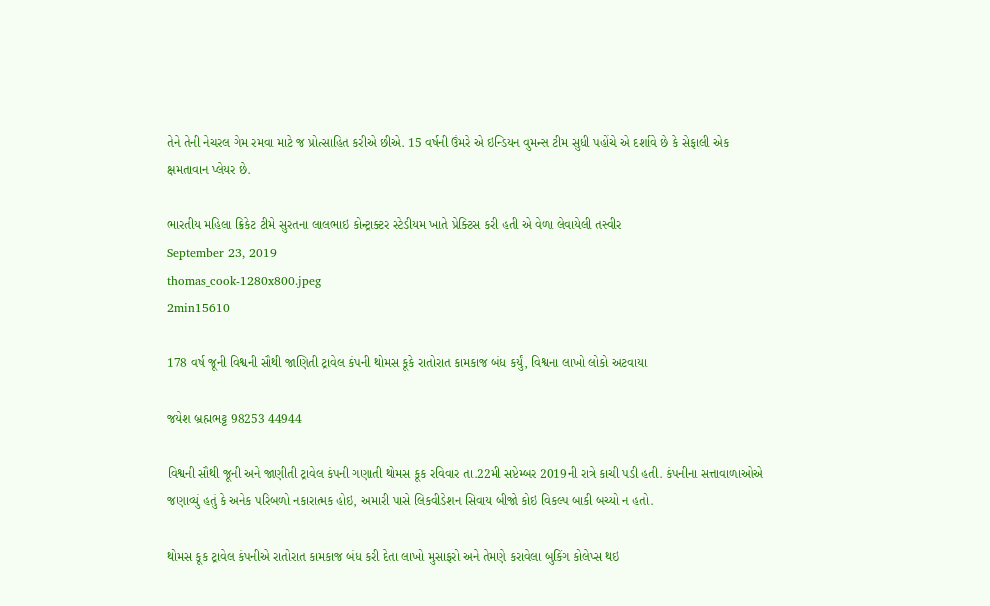તેને તેની નેચરલ ગેમ રમવા માટે જ પ્રોત્સાહિત કરીએ છીએ. 15 વર્ષની ઉંમરે એ ઇન્ડિયન વુમન્સ ટીમ સુધી પહોંચે એ દર્શાવે છે કે સેફાલી એક ક્ષમતાવાન પ્લેયર છે.

ભારતીય મહિલા ક્રિકેટ ટીમે સુરતના લાલભાઇ કોન્ટ્રાક્ટર સ્ટેડીયમ ખાતે પ્રેક્ટિસ કરી હતી એ વેળા લેવાયેલી તસ્વીર
September 23, 2019
thomas_cook-1280x800.jpeg
2min15610

178 વર્ષ જૂની વિશ્વની સૌથી જાણિતી ટ્રાવેલ કંપની થોમસ કૂકે રાતોરાત કામકાજ બંધ કર્યું, વિશ્વના લાખો લોકો અટવાયા

જયેશ બ્રહ્મભટ્ટ 98253 44944

વિશ્વની સૌથી જૂની અને જાણીતી ટ્રાવેલ કંપની ગણાતી થોમસ કૂક રવિવાર તા.22મી સપ્ટેમ્બર 2019ની રાત્રે કાચી પડી હતી. કંપનીના સત્તાવાળાઓએ જણાવ્યું હતું કે અનેક પરિબળો નકારાત્મક હોઇ, અમારી પાસે લિકવીડેશન સિવાય બીજો કોઇ વિકલ્પ બાકી બચ્યો ન હતો.

થોમસ કૂક ટ્રાવેલ કંપનીએ રાતોરાત કામકાજ બંધ કરી દેતા લાખો મુસાફરો અને તેમણે કરાવેલા બુકિંગ કોલેપ્સ થઇ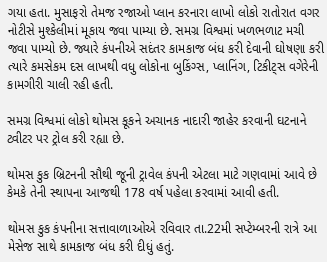ગયા હતા. મુસાફરો તેમજ રજાઓ પ્લાન કરનારા લાખો લોકો રાતોરાત વગર નોટીસે મુશ્કેલીમાં મૂકાય જવા પામ્યા છે. સમગ્ર વિશ્વમાં ખળભળાટ મચી જવા પામ્યો છે. જ્યારે કંપનીએ સદંતર કામકાજ બંધ કરી દેવાની ઘોષણા કરી ત્યારે કમસેકમ દસ લાખથી વધુ લોકોના બુકિંગ્સ, પ્લાનિંગ, ટિકીટ્સ વગેરેની કામગીરી ચાલી રહી હતી.

સમગ્ર વિશ્વમાં લોકો થોમસ કૂકને અચાનક નાદારી જાહેર કરવાની ઘટનાને ટ્વીટર પર ટ્રોલ કરી રહ્યા છે.

થોમસ કુક બ્રિટનની સૌથી જૂની ટ્રાવેલ કંપની એટલા માટે ગણવામાં આવે છે કેમકે તેની સ્થાપના આજથી 178 વર્ષ પહેલા કરવામાં આવી હતી.

થોમસ કુક કંપનીના સત્તાવાળાઓએ રવિવાર તા.22મી સપ્ટેમ્બરની રાત્રે આ મેસેજ સાથે કામકાજ બંધ કરી દીધું હતું.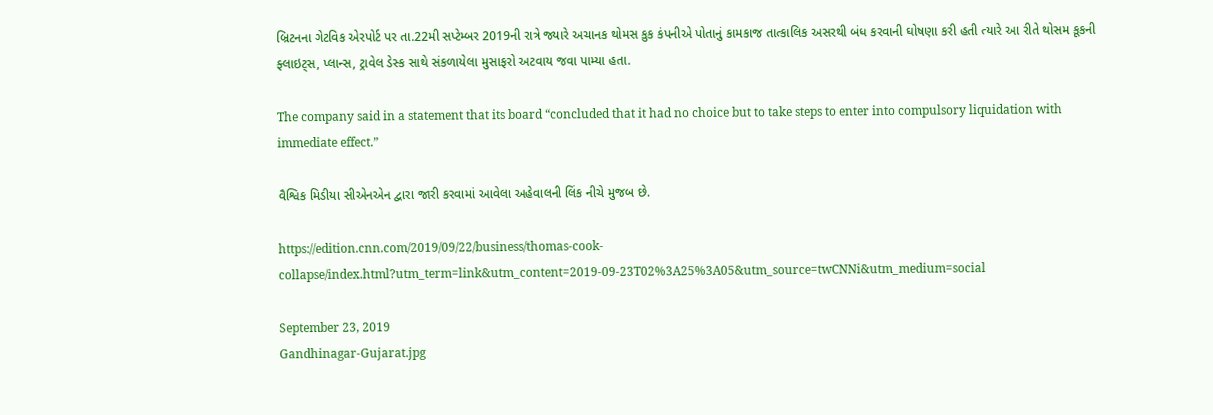બ્રિટનના ગેટવિક એરપોર્ટ પર તા.22મી સપ્ટેમ્બર 2019ની રાત્રે જ્યારે અચાનક થોમસ કુક કંપનીએ પોતાનું કામકાજ તાત્કાલિક અસરથી બંધ કરવાની ઘોષણા કરી હતી ત્યારે આ રીતે થોસમ કૂકની ફ્લાઇટ્સ, પ્લાન્સ, ટ્રાવેલ ડેસ્ક સાથે સંકળાયેલા મુસાફરો અટવાય જવા પામ્યા હતા.

The company said in a statement that its board “concluded that it had no choice but to take steps to enter into compulsory liquidation with immediate effect.”

વૈશ્વિક મિડીયા સીએનએન દ્વારા જારી કરવામાં આવેલા અહેવાલની લિંક નીચે મુજબ છે.

https://edition.cnn.com/2019/09/22/business/thomas-cook-collapse/index.html?utm_term=link&utm_content=2019-09-23T02%3A25%3A05&utm_source=twCNNi&utm_medium=social

September 23, 2019
Gandhinagar-Gujarat.jpg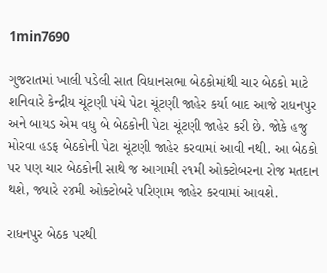1min7690

ગુજરાતમાં ખાલી પડેલી સાત વિધાનસભા બેઠકોમાંથી ચાર બેઠકો માટે શનિવારે કેન્દ્રીય ચૂંટણી પંચે પેટા ચૂંટણી જાહેર કર્યા બાદ આજે રાધનપુર અને બાયડ એમ વધુ બે બેઠકોની પેટા ચૂંટણી જાહેર કરી છે. જોકે હજુ મોરવા હડફ બેઠકોની પેટા ચૂંટણી જાહેર કરવામાં આવી નથી. આ બેઠકો પર પણ ચાર બેઠકોની સાથે જ આગામી ૨૧મી ઓક્ટોબરના રોજ મતદાન થશે, જ્યારે ૨૪મી ઓક્ટોબરે પરિણામ જાહેર કરવામાં આવશે.

રાધનપુર બેઠક પરથી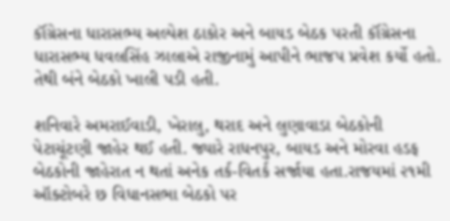કૉંગ્રેસના ધારાસભ્ય અલ્પેશ ઠાકોર અને બાયડ બેઠક પરતી કૉંગ્રેસના ધારાસભ્ય ધવલસિંહ ઝાલાએ રાજીનામું આપીને ભાજપ પ્રવેશ કર્યો હતો. તેથી બંને બેઠકો ખાલી પડી હતી.

શનિવારે અમરાઈવાડી, ખેરાલુ, થરાદ અને લુણાવાડા બેઠકોની પેટાચૂંટણી જાહેર થઈ હતી. જ્યારે રાધનપુર, બાયડ અને મોરવા હડફ બેઠકોની જાહેરાત ન થતાં અનેક તર્ક-વિતર્ક સર્જાયા હતા.રાજયમાં ૨૧મી ઑક્ટોબરે છ વિધાનસભા બેઠકો પર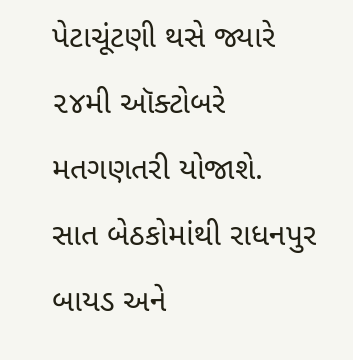પેટાચૂંટણી થસે જ્યારે ૨૪મી ઑક્ટોબરે મતગણતરી યોજાશે. સાત બેઠકોમાંથી રાધનપુર બાયડ અને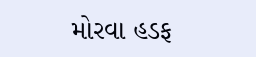મોરવા હડફ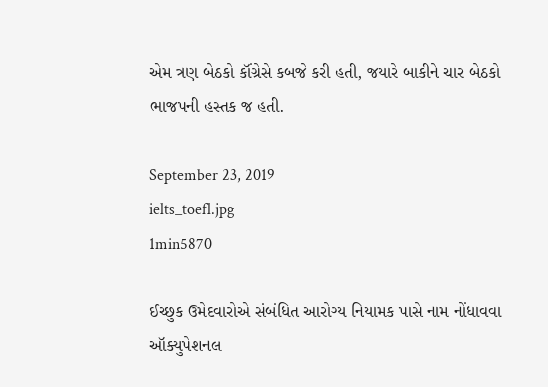એમ ત્રણ બેઠકો કૉંગ્રેસે કબજે કરી હતી, જયારે બાકીને ચાર બેઠકો ભાજપની હસ્તક જ હતી.

September 23, 2019
ielts_toefl.jpg
1min5870

ઈચ્છુક ઉમેદવારોએ સંબંધિત આરોગ્ય નિયામક પાસે નામ નોંધાવવા ઑક્યુપેશનલ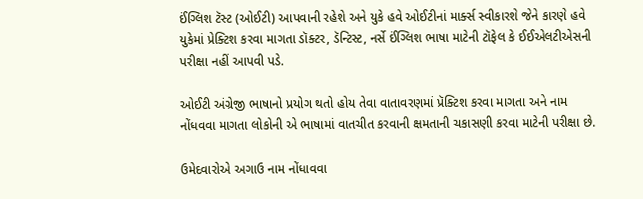ઈંગ્લિશ ટૅસ્ટ (ઓઈટી) આપવાની રહેશે અને યુકે હવે ઓઈટીનાં માર્ક્સ સ્વીકારશે જેને કારણે હવે યુકેમાં પ્રેક્ટિશ કરવા માગતા ડૉક્ટર, ડૅન્ટિસ્ટ, નર્સે ઈંગ્લિશ ભાષા માટેની ટૉફેલ કે ઈઈએલટીએસની પરીક્ષા નહીં આપવી પડે.

ઓઈટી અંગ્રેજી ભાષાનો પ્રયોગ થતો હોય તેવા વાતાવરણમાં પ્રૅક્ટિશ કરવા માગતા અને નામ નોંધવવા માગતા લોકોની એ ભાષામાં વાતચીત કરવાની ક્ષમતાની ચકાસણી કરવા માટેની પરીક્ષા છે.

ઉમેદવારોએ અગાઉ નામ નોંધાવવા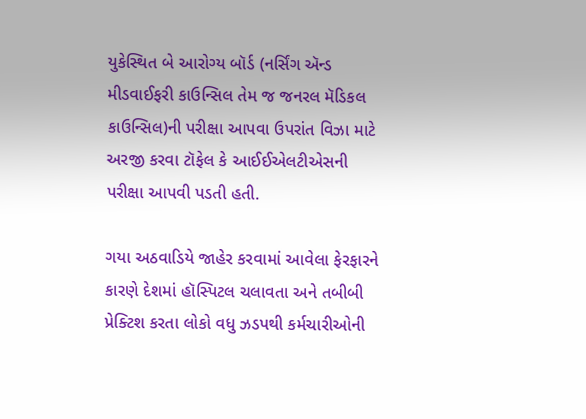યુકેસ્થિત બે આરોગ્ય બૉર્ડ (નર્સિંગ ઍન્ડ મીડવાઈફરી કાઉન્સિલ તેમ જ જનરલ મૅડિકલ કાઉન્સિલ)ની પરીક્ષા આપવા ઉપરાંત વિઝા માટે અરજી કરવા ટૉફેલ કે આઈઈએલટીએસની પરીક્ષા આપવી પડતી હતી.

ગયા અઠવાડિયે જાહેર કરવામાં આવેલા ફેરફારને કારણે દેશમાં હૉસ્પિટલ ચલાવતા અને તબીબી પ્રેક્ટિશ કરતા લોકો વધુ ઝડપથી કર્મચારીઓની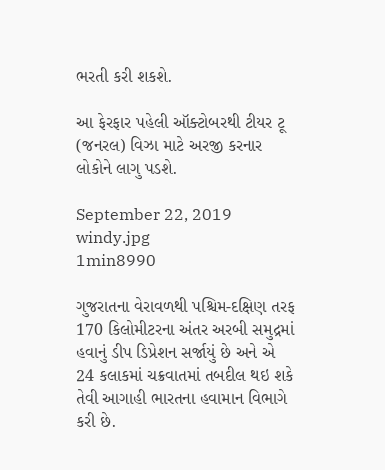ભરતી કરી શકશે.

આ ફેરફાર પહેલી ઑક્ટોબરથી ટીયર ટૂ (જનરલ) વિઝા માટે અરજી કરનાર લોકોને લાગુ પડશે.

September 22, 2019
windy.jpg
1min8990

ગુજરાતના વેરાવળથી પશ્ચિમ-દક્ષિણ તરફ 170 કિલોમીટરના અંતર અરબી સમુદ્રમાં હવાનું ડીપ ડિપ્રેશન સર્જાયું છે અને એ 24 કલાકમાં ચક્રવાતમાં તબદીલ થઇ શકે તેવી આગાહી ભારતના હવામાન વિભાગે કરી છે.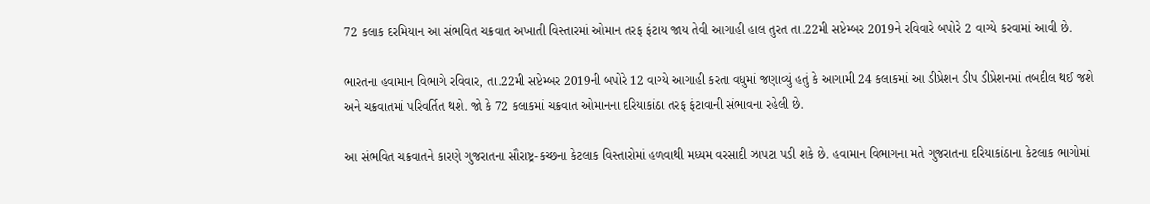72 કલાક દરમિયાન આ સંભવિત ચક્રવાત અખાતી વિસ્તારમાં ઓમાન તરફ ફંટાય જાય તેવી આગાહી હાલ તુરત તા.22મી સપ્ટેમ્બર 2019ને રવિવારે બપોરે 2 વાગ્યે કરવામાં આવી છે.

ભારતના હવામાન વિભાગે રવિવાર, તા.22મી સપ્ટેમ્બર 2019ની બપોરે 12 વાગ્યે આગાહી કરતા વધુમાં જણાવ્યું હતું કે આગામી 24 કલાકમાં આ ડીપ્રેશન ડીપ ડીપ્રેશનમાં તબદીલ થઈ જશે અને ચક્રવાતમાં પરિવર્તિત થશે. જો કે 72 કલાકમાં ચક્રવાત ઓમાનના દરિયાકાંઠા તરફ ફંટાવાની સંભાવના રહેલી છે.

આ સંભવિત ચક્રવાતને કારણે ગુજરાતના સૌરાષ્ટ્ર-કચ્છના કેટલાક વિસ્તારોમાં હળવાથી મધ્યમ વરસાદી ઝાપટા પડી શકે છે. હવામાન વિભાગના મતે ગુજરાતના દરિયાકાંઠાના કેટલાક ભાગોમાં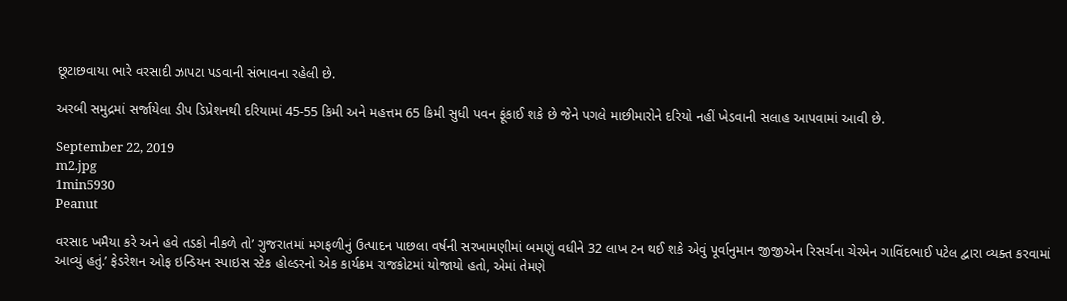છૂટાછવાયા ભારે વરસાદી ઝાપટા પડવાની સંભાવના રહેલી છે.

અરબી સમુદ્રમાં સર્જાયેલા ડીપ ડિપ્રેશનથી દરિયામાં 45-55 કિમી અને મહત્તમ 65 કિમી સુધી પવન ફૂંકાઈ શકે છે જેને પગલે માછીમારોને દરિયો નહીં ખેડવાની સલાહ આપવામાં આવી છે.

September 22, 2019
m2.jpg
1min5930
Peanut

વરસાદ ખમૈયા કરે અને હવે તડકો નીકળે તો’ ગુજરાતમાં મગફળીનું ઉત્પાદન પાછલા વર્ષની સરખામણીમાં બમણું વધીને 32 લાખ ટન થઈ શકે એવું પૂર્વાનુમાન જીજીએન રિસર્ચના ચેરમેન ગાવિંદભાઈ પટેલ દ્વારા વ્યક્ત કરવામાં આવ્યું હતું.’ ફેડરેશન ઓફ ઇન્ડિયન સ્પાઇસ સ્ટેક હોલ્ડરનો એક કાર્યક્રમ રાજકોટમાં યોજાયો હતો, એમાં તેમણે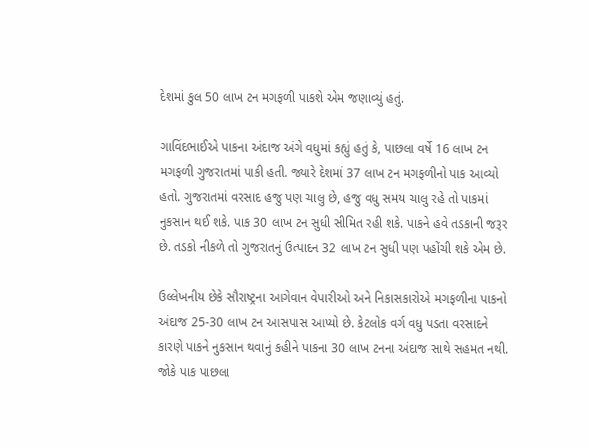દેશમાં કુલ 50 લાખ ટન મગફળી પાકશે એમ જણાવ્યું હતું.

ગાવિંદભાઈએ પાકના અંદાજ અંગે વધુમાં કહ્યું હતું કે, પાછલા વર્ષે 16 લાખ ટન મગફળી ગુજરાતમાં પાકી હતી. જ્યારે દેશમાં 37 લાખ ટન મગફળીનો પાક આવ્યો હતો. ગુજરાતમાં વરસાદ હજુ પણ ચાલુ છે, હજુ વધુ સમય ચાલુ રહે તો પાકમાં નુકસાન થઈ શકે. પાક 30 લાખ ટન સુધી સીમિત રહી શકે. પાકને હવે તડકાની જરૂર છે. તડકો નીકળે તો ગુજરાતનું ઉત્પાદન 32 લાખ ટન સુધી પણ પહોંચી શકે એમ છે.

ઉલ્લેખનીય છેકે સૌરાષ્ટ્રના આગેવાન વેપારીઓ અને નિકાસકારોએ મગફળીના પાકનો અંદાજ 25-30 લાખ ટન આસપાસ આપ્યો છે. કેટલોક વર્ગ વધુ પડતા વરસાદને કારણે પાકને નુકસાન થવાનું કહીને પાકના 30 લાખ ટનના અંદાજ સાથે સહમત નથી. જોકે પાક પાછલા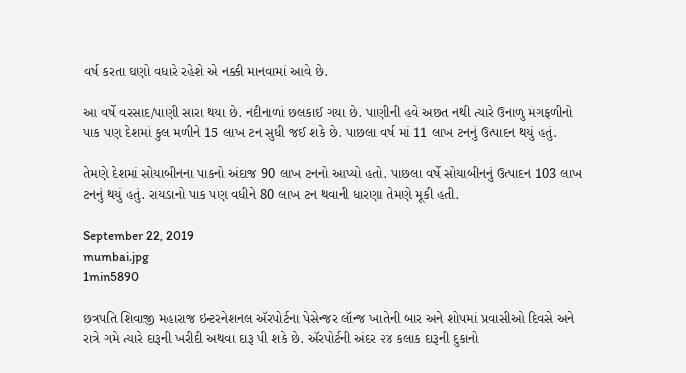વર્ષ કરતા ઘણો વધારે રહેશે એ નક્કી માનવામાં આવે છે.

આ વર્ષે વરસાદ/પાણી સારા થયા છે. નદીનાળાં છલકાઈ ગયા છે. પાણીની હવે અછત નથી ત્યારે ઉનાળુ મગફળીનો પાક પણ દેશમાં કુલ મળીને 15 લાખ ટન સુધી જઈ શકે છે. પાછલા વર્ષ માં 11 લાખ ટનનું ઉત્પાદન થયું હતું.

તેમણે દેશમાં સોયાબીનના પાકનો અંદાજ 90 લાખ ટનનો આપ્યો હતો. પાછલા વર્ષે સોયાબીનનું ઉત્પાદન 103 લાખ ટનનું થયું હતું. રાયડાનો પાક પણ વધીને 80 લાખ ટન થવાની ધારણા તેમણે મૂકી હતી.

September 22, 2019
mumbai.jpg
1min5890

છત્રપતિ શિવાજી મહારાજ ઇન્ટરનેશનલ ઍરપોર્ટના પેસેન્જર લૉન્જ ખાતેની બાર અને શોપમાં પ્રવાસીઓ દિવસે અને રાત્રે ગમે ત્યારે દારૂની ખરીદી અથવા દારૂ પી શકે છે. ઍરપોર્ટની અંદર ૨૪ કલાક દારૂની દુકાનો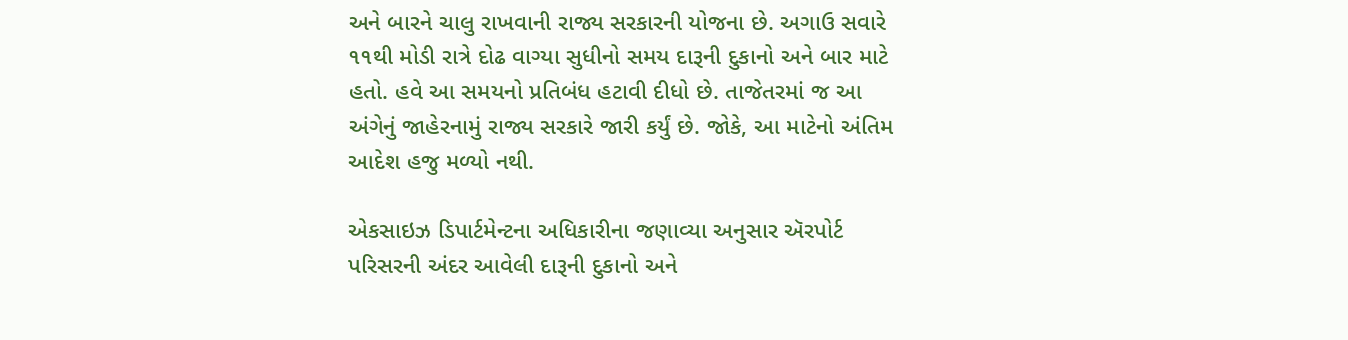અને બારને ચાલુ રાખવાની રાજ્ય સરકારની યોજના છે. અગાઉ સવારે ૧૧થી મોડી રાત્રે દોઢ વાગ્યા સુધીનો સમય દારૂની દુકાનો અને બાર માટે હતો. હવે આ સમયનો પ્રતિબંધ હટાવી દીધો છે. તાજેતરમાં જ આ અંગેનું જાહેરનામું રાજ્ય સરકારે જારી કર્યું છે. જોકે, આ માટેનો અંતિમ આદેશ હજુ મળ્યો નથી.

એકસાઇઝ ડિપાર્ટમેન્ટના અધિકારીના જણાવ્યા અનુસાર ઍરપોર્ટ પરિસરની અંદર આવેલી દારૂની દુકાનો અને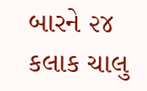બારને ૨૪ કલાક ચાલુ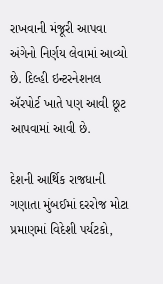રાખવાની મંજૂરી આપવા અંગેનો નિર્ણય લેવામાં આવ્યો છે. દિલ્હી ઇન્ટરનેશનલ ઍરપોર્ટ ખાતે પણ આવી છૂટ આપવામાં આવી છે.

દેશની આર્થિક રાજધાની ગણાતા મુંબઈમાં દરરોજ મોટા પ્રમાણમાં વિદેશી પર્યટકો,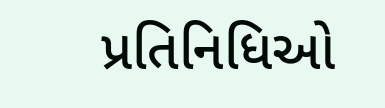પ્રતિનિધિઓ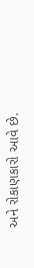અને રોકાણકારો આવે છે.